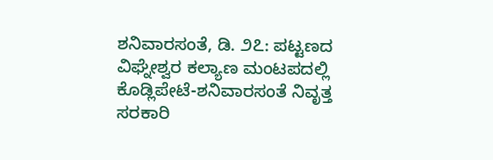ಶನಿವಾರಸಂತೆ, ಡಿ. ೨೭: ಪಟ್ಟಣದ ವಿಘ್ನೇಶ್ವರ ಕಲ್ಯಾಣ ಮಂಟಪದಲ್ಲಿ ಕೊಡ್ಲಿಪೇಟೆ-ಶನಿವಾರಸಂತೆ ನಿವೃತ್ತ ಸರಕಾರಿ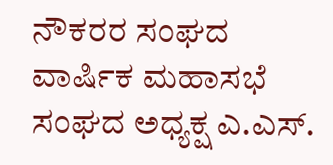ನೌಕರರ ಸಂಘದ ವಾರ್ಷಿಕ ಮಹಾಸಭೆ ಸಂಘದ ಅಧ್ಯಕ್ಷ ಎ.ಎಸ್.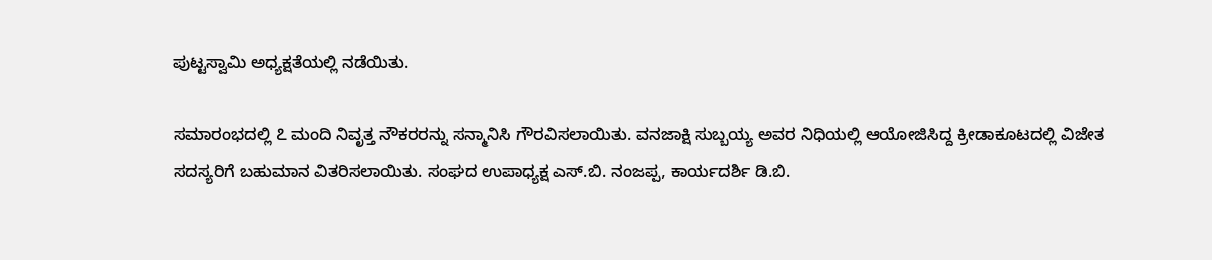ಪುಟ್ಟಸ್ವಾಮಿ ಅಧ್ಯಕ್ಷತೆಯಲ್ಲಿ ನಡೆಯಿತು.

ಸಮಾರಂಭದಲ್ಲಿ ೭ ಮಂದಿ ನಿವೃತ್ತ ನೌಕರರನ್ನು ಸನ್ಮಾನಿಸಿ ಗೌರವಿಸಲಾಯಿತು. ವನಜಾಕ್ಷಿ ಸುಬ್ಬಯ್ಯ ಅವರ ನಿಧಿಯಲ್ಲಿ ಆಯೋಜಿಸಿದ್ದ ಕ್ರೀಡಾಕೂಟದಲ್ಲಿ ವಿಜೇತ ಸದಸ್ಯರಿಗೆ ಬಹುಮಾನ ವಿತರಿಸಲಾಯಿತು. ಸಂಘದ ಉಪಾಧ್ಯಕ್ಷ ಎಸ್.ಬಿ. ನಂಜಪ್ಪ, ಕಾರ್ಯದರ್ಶಿ ಡಿ.ಬಿ.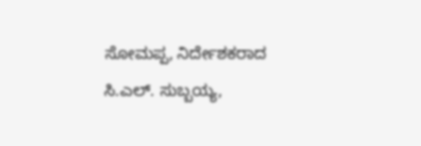ಸೋಮಪ್ಪ, ನಿರ್ದೇಶಕರಾದ ಸಿ.ಎಲ್. ಸುಬ್ಬಯ್ಯ,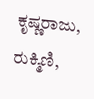ಕೃಷ್ಣರಾಜು, ರುಕ್ಮಿಣಿ,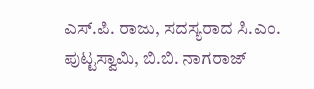ಎಸ್.ಪಿ. ರಾಜು, ಸದಸ್ಯರಾದ ಸಿ.ಎಂ. ಪುಟ್ಟಸ್ವಾಮಿ, ಬಿ.ಬಿ. ನಾಗರಾಜ್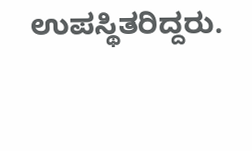ಉಪಸ್ಥಿತರಿದ್ದರು.